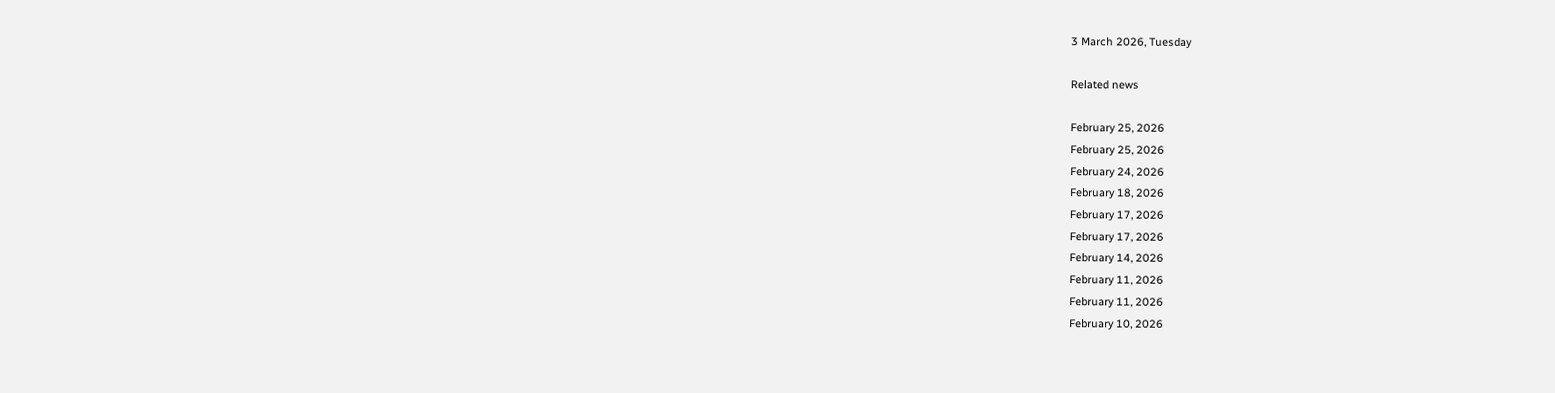3 March 2026, Tuesday

Related news

February 25, 2026
February 25, 2026
February 24, 2026
February 18, 2026
February 17, 2026
February 17, 2026
February 14, 2026
February 11, 2026
February 11, 2026
February 10, 2026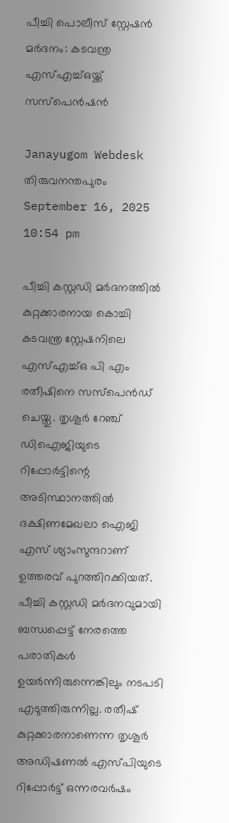പീച്ചി പൊലീസ് സ്റ്റേഷൻ മർദനം: കടവന്ത്ര എസ്എച്ച്ഒയ്ക്ക് സസ്പെൻഷൻ

Janayugom Webdesk
തിരുവനന്തപുരം
September 16, 2025 10:54 pm

പീച്ചി കസ്റ്റഡി മർദനത്തിൽ കുറ്റക്കാരനായ കൊച്ചി കടവന്ത്ര സ്റ്റേഷനിലെ എസ്എച്ച്ഒ പി എം രതീഷിനെ സസ്‍പെൻഡ് ചെയ്തു. തൃശൂർ റേഞ്ച് ഡിഐജിയുടെ റിപ്പോർട്ടിന്റെ അടിസ്ഥാനത്തിൽ ദക്ഷിണമേഖലാ ഐജി എസ് ശ്യാംസുന്ദറാണ് ഉത്തരവ് പുറത്തിറക്കിയത്. പീച്ചി കസ്റ്റഡി മർദനവുമായി ബന്ധപ്പെട്ട് നേരത്തെ പരാതികൾ ഉയർന്നിരുന്നെങ്കിലും നടപടി എടുത്തിരുന്നില്ല. രതീഷ് കുറ്റക്കാരനാണെന്ന തൃശൂർ അഡിഷണല്‍ എസ്‍പിയുടെ റിപ്പോർട്ട് ഒന്നരവർഷം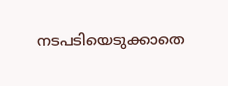നടപടിയെടുക്കാതെ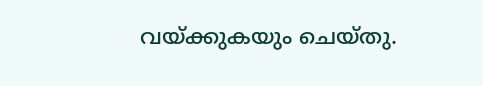വയ്ക്കുകയും ചെയ്തു.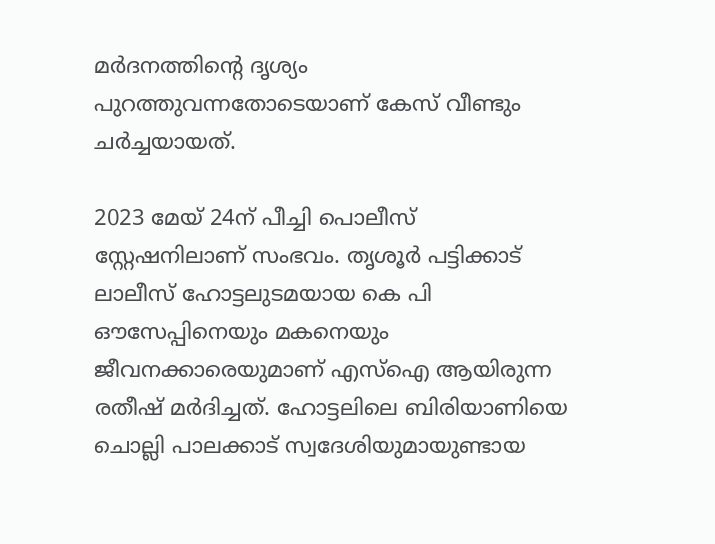മർദനത്തിന്റെ ദൃശ്യം പുറത്തുവന്നതോടെയാണ് കേസ് വീണ്ടും ചര്‍ച്ചയായത്.

2023 മേയ് 24ന് പീച്ചി പൊലീസ് സ്റ്റേഷനിലാണ് സംഭവം. തൃശൂർ പട്ടിക്കാട് ലാലീസ് ഹോട്ടലുടമയായ കെ പി ഔസേപ്പിനെയും മകനെയും ജീവനക്കാരെയുമാണ് എസ്ഐ ആയിരുന്ന രതീഷ് മർദിച്ചത്. ഹോട്ടലിലെ ബിരിയാണിയെ ചൊല്ലി പാലക്കാട് സ്വദേശിയുമായുണ്ടായ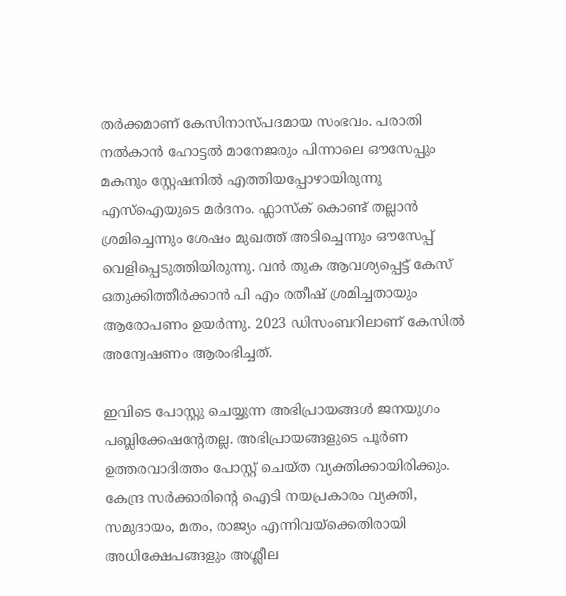തർക്കമാണ് കേസിനാസ്പദമായ സംഭവം. പരാതി നൽകാൻ ഹോട്ടൽ മാനേജരും പിന്നാലെ ഔസേപ്പും മകനും സ്റ്റേഷനിൽ എത്തിയപ്പോഴായിരുന്നു എസ്ഐയുടെ മർദനം. ഫ്ലാസ്ക് കൊണ്ട് തല്ലാൻ ശ്രമിച്ചെന്നും ശേഷം മുഖത്ത് അടിച്ചെന്നും ഔസേപ്പ് വെളിപ്പെടുത്തിയിരുന്നു. വൻ തുക ആവശ്യപ്പെട്ട് കേസ് ഒതുക്കിത്തീർക്കാന്‍ പി എം രതീഷ് ശ്രമിച്ചതായും ആരോപണം ഉയര്‍ന്നു. 2023 ഡിസംബറിലാണ് കേസില്‍ അന്വേഷണം ആരംഭിച്ചത്.

ഇവിടെ പോസ്റ്റു ചെയ്യുന്ന അഭിപ്രായങ്ങള്‍ ജനയുഗം പബ്ലിക്കേഷന്റേതല്ല. അഭിപ്രായങ്ങളുടെ പൂര്‍ണ ഉത്തരവാദിത്തം പോസ്റ്റ് ചെയ്ത വ്യക്തിക്കായിരിക്കും. കേന്ദ്ര സര്‍ക്കാരിന്റെ ഐടി നയപ്രകാരം വ്യക്തി, സമുദായം, മതം, രാജ്യം എന്നിവയ്‌ക്കെതിരായി അധിക്ഷേപങ്ങളും അശ്ലീല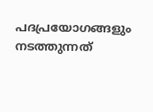പദപ്രയോഗങ്ങളും നടത്തുന്നത്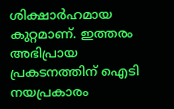ശിക്ഷാര്‍ഹമായ കുറ്റമാണ്. ഇത്തരം അഭിപ്രായ പ്രകടനത്തിന് ഐടി നയപ്രകാരം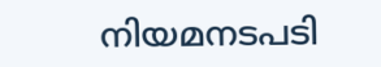നിയമനടപടി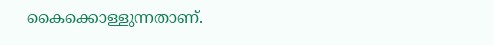കൈക്കൊള്ളുന്നതാണ്.